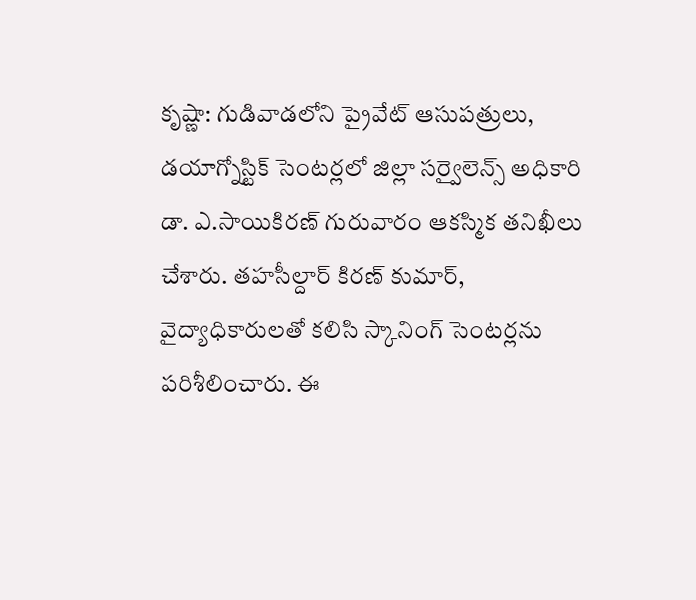కృష్ణా: గుడివాడలోని ప్రైవేట్ ఆసుపత్రులు, డయాగ్నోస్టిక్ సెంటర్లలో జిల్లా సర్వైలెన్స్ అధికారి డా. ఎ.సాయికిరణ్ గురువారం ఆకస్మిక తనిఖీలు చేశారు. తహసీల్దార్ కిరణ్ కుమార్, వైద్యాధికారులతో కలిసి స్కానింగ్ సెంటర్లను పరిశీలించారు. ఈ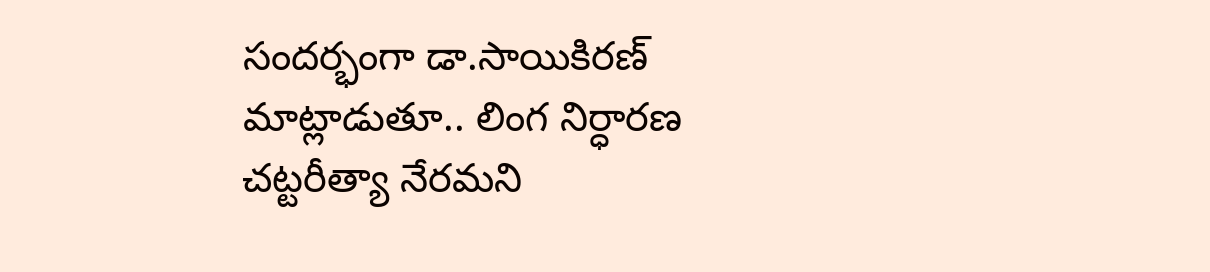సందర్భంగా డా.సాయికిరణ్ మాట్లాడుతూ.. లింగ నిర్ధారణ చట్టరీత్యా నేరమని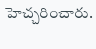హెచ్చరించారు.